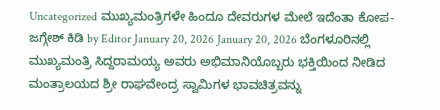Uncategorized ಮುಖ್ಯಮಂತ್ರಿಗಳೇ ಹಿಂದೂ ದೇವರುಗಳ ಮೇಲೆ ಇದೆಂತಾ ಕೋಪ-ಜಗ್ಗೇಶ್ ಕಿಡಿ by Editor January 20, 2026 January 20, 2026 ಬೆಂಗಳೂರಿನಲ್ಲಿ ಮುಖ್ಯಮಂತ್ರಿ ಸಿದ್ದರಾಮಯ್ಯ ಅವರು ಅಭಿಮಾನಿಯೊಬ್ಬರು ಭಕ್ತಿಯಿಂದ ನೀಡಿದ ಮಂತ್ರಾಲಯದ ಶ್ರೀ ರಾಘವೇಂದ್ರ ಸ್ವಾಮಿಗಳ ಭಾವಚಿತ್ರವನ್ನು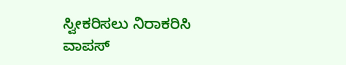ಸ್ವೀಕರಿಸಲು ನಿರಾಕರಿಸಿ ವಾಪಸ್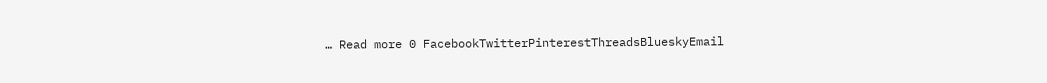… Read more 0 FacebookTwitterPinterestThreadsBlueskyEmail